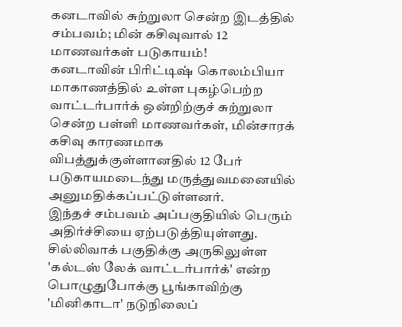கனடாவில் சுற்றுலா சென்ற இடத்தில் சம்பவம்; மின் கசிவுவால் 12 மாணவர்கள் படுகாயம்!
கனடாவின் பிரிட்டிஷ் கொலம்பியா மாகாணத்தில் உள்ள புகழ்பெற்ற வாட்டர்பார்க் ஒன்றிற்குச் சுற்றுலா சென்ற பள்ளி மாணவர்கள், மின்சாரக் கசிவு காரணமாக விபத்துக்குள்ளானதில் 12 பேர் படுகாயமடைந்து மருத்துவமனையில் அனுமதிக்கப்பட்டுள்ளனர்.
இந்தச் சம்பவம் அப்பகுதியில் பெரும் அதிர்ச்சியை ஏற்படுத்தியுள்ளது. சில்லிவாக் பகுதிக்கு அருகிலுள்ள 'கல்டஸ் லேக் வாட்டர்பார்க்' என்ற பொழுதுபோக்கு பூங்காவிற்கு 'மினிகாடா' நடுநிலைப்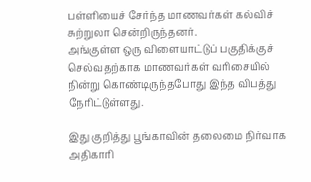பள்ளியைச் சேர்ந்த மாணவர்கள் கல்விச் சுற்றுலா சென்றிருந்தனர்.
அங்குள்ள ஒரு விளையாட்டுப் பகுதிக்குச் செல்வதற்காக மாணவர்கள் வரிசையில் நின்று கொண்டிருந்தபோது இந்த விபத்து நேரிட்டுள்ளது.

இது குறித்து பூங்காவின் தலைமை நிர்வாக அதிகாரி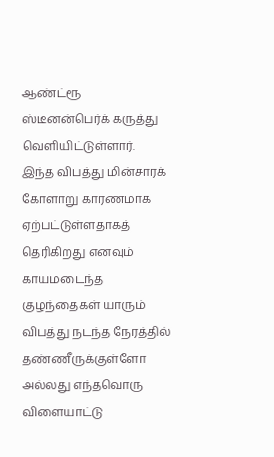ஆண்ட்ரூ ஸ்டீனன்பெர்க் கருத்து வெளியிட்டுள்ளார்.
இந்த விபத்து மின்சாரக் கோளாறு காரணமாக ஏற்பட்டுள்ளதாகத் தெரிகிறது எனவும் காயமடைந்த குழந்தைகள் யாரும் விபத்து நடந்த நேரத்தில் தண்ணீருக்குள்ளோ அல்லது எந்தவொரு விளையாட்டு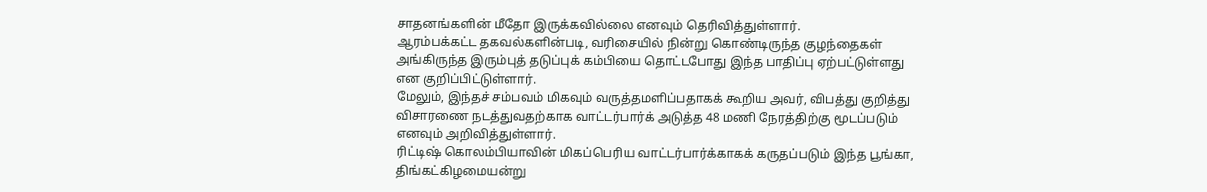சாதனங்களின் மீதோ இருக்கவில்லை எனவும் தெரிவித்துள்ளார்.
ஆரம்பக்கட்ட தகவல்களின்படி, வரிசையில் நின்று கொண்டிருந்த குழந்தைகள் அங்கிருந்த இரும்புத் தடுப்புக் கம்பியை தொட்டபோது இந்த பாதிப்பு ஏற்பட்டுள்ளது என குறிப்பிட்டுள்ளார்.
மேலும், இந்தச் சம்பவம் மிகவும் வருத்தமளிப்பதாகக் கூறிய அவர், விபத்து குறித்து விசாரணை நடத்துவதற்காக வாட்டர்பார்க் அடுத்த 48 மணி நேரத்திற்கு மூடப்படும் எனவும் அறிவித்துள்ளார்.
ரிட்டிஷ் கொலம்பியாவின் மிகப்பெரிய வாட்டர்பார்க்காகக் கருதப்படும் இந்த பூங்கா, திங்கட்கிழமையன்று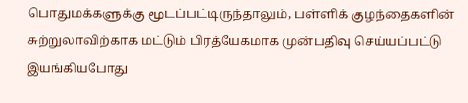பொதுமக்களுக்கு மூடப்பட்டிருந்தாலும், பள்ளிக் குழந்தைகளின் சுற்றுலாவிற்காக மட்டும் பிரத்யேகமாக முன்பதிவு செய்யப்பட்டு இயங்கியபோது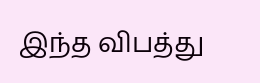இந்த விபத்து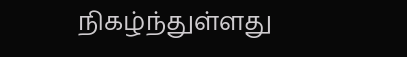நிகழ்ந்துள்ளது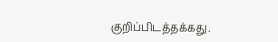குறிப்பிடத்தக்கது.